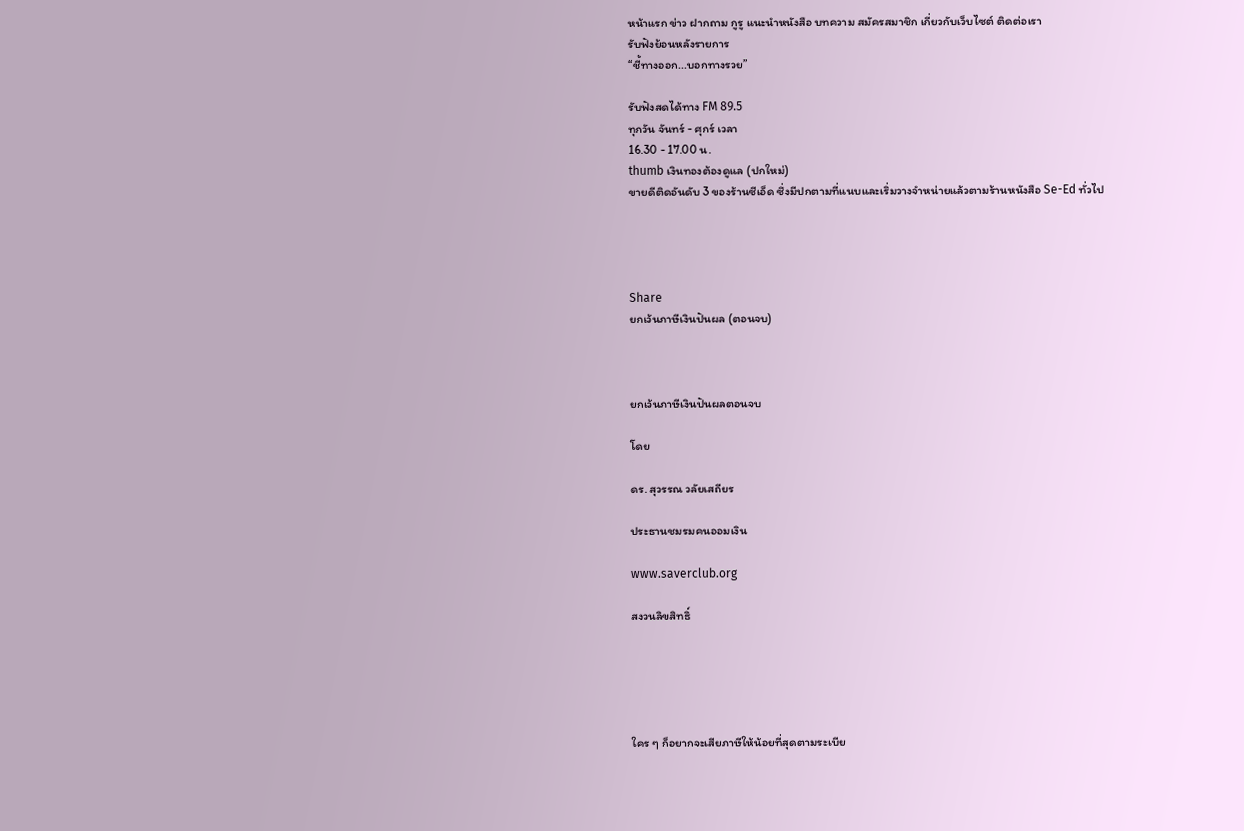หน้าแรก ข่าว ฝากถาม กูรู แนะนำหนังสือ บทความ สมัครสมาชิก เกี่ยวกับเว็บไซต์ ติดต่อเรา
รับฟังย้อนหลังรายการ
“ชี้ทางออก...บอกทางรวย”

รับฟังสดได้ทาง FM 89.5
ทุกวัน จันทร์ - ศุกร์ เวลา
16.30 - 17.00 น.
thumb เงินทองต้องดูแล (ปกใหม่)
ขายดีติดอันดับ 3 ของร้านซีเอ็ด ซึ่งมีปกตามที่แนบและเริ่มวางจำหน่ายแล้วตามร้านหนังสือ Se-Ed ทั่วไป




Share
ยกเว้นภาษีเงินปันผล (ตอนจบ)



ยกเว้นภาษีเงินปันผลตอนจบ

โดย

ดร. สุวรรณ วลัยเสถียร

ประธานชมรมคนออมเงิน

www.saverclub.org

สงวนลิขสิทธิ์





ใคร ๆ ก็อยากจะเสียภาษีให้น้อยที่สุดตามระเบีย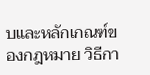บและหลักเกณฑ์ของกฎหมาย วิธีกา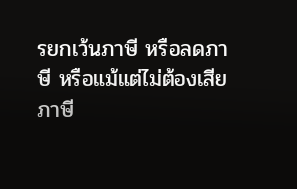รยกเว้นภาษี หรือลดภาษี หรือแม้แต่ไม่ต้องเสียภาษี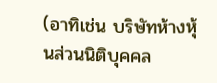(อาทิเช่น บริษัทห้างหุ้นส่วนนิติบุคคล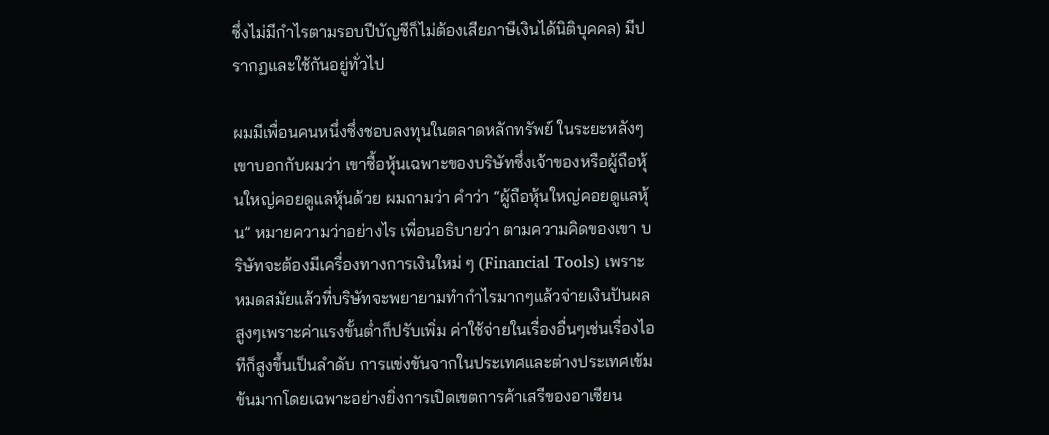ซึ่งไม่มีกำไรตามรอบปีบัญชีก็ไม่ต้องเสียภาษีเงินได้นิติบุคคล) มีปรากฏและใช้กันอยู่ทั่วไป

ผมมีเพื่อนคนหนึ่งซึ่งชอบลงทุนในตลาดหลักทรัพย์ ในระยะหลังๆเขาบอกกับผมว่า เขาซื้อหุ้นเฉพาะของบริษัทซึ่งเจ้าของหรือผู้ถือหุ้นใหญ่คอยดูแลหุ้นด้วย ผมถามว่า คำว่า “ผู้ถือหุ้นใหญ่คอยดูแลหุ้น” หมายความว่าอย่างไร เพื่อนอธิบายว่า ตามความคิดของเขา บริษัทจะต้องมีเครื่องทางการเงินใหม่ ๆ (Financial Tools) เพราะหมดสมัยแล้วที่บริษัทจะพยายามทำกำไรมากๆแล้วจ่ายเงินปันผลสูงๆเพราะค่าแรงขั้นต่ำก็ปรับเพิ่ม ค่าใช้จ่ายในเรื่องอื่นๆเช่นเรื่องไอทีก็สูงขึ้นเป็นลำดับ การแข่งขันจากในประเทศและต่างประเทศเข้มข้นมากโดยเฉพาะอย่างยิ่งการเปิดเขตการค้าเสรีของอาเซียน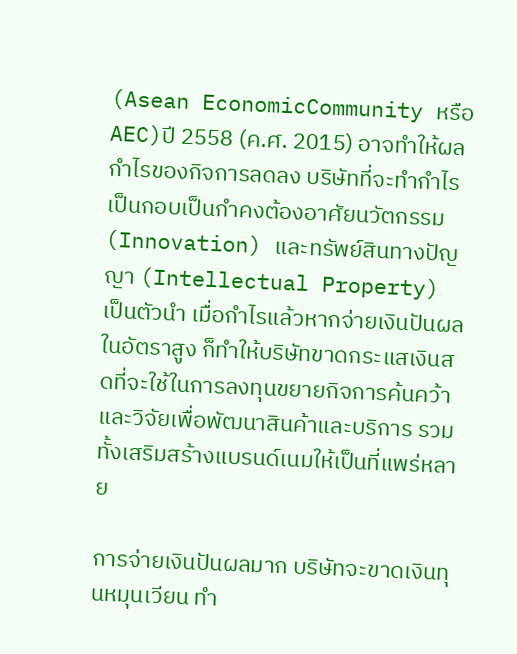(Asean EconomicCommunity หรือ AEC)ปี 2558 (ค.ศ. 2015) อาจทำให้ผลกำไรของกิจการลดลง บริษัทที่จะทำกำไรเป็นกอบเป็นกำคงต้องอาศัยนวัตกรรม (Innovation) และทรัพย์สินทางปัญญา (Intellectual Property) เป็นตัวนำ เมื่อกำไรแล้วหากจ่ายเงินปันผลในอัตราสูง ก็ทำให้บริษัทขาดกระแสเงินสดที่จะใช้ในการลงทุนขยายกิจการค้นคว้าและวิจัยเพื่อพัฒนาสินค้าและบริการ รวมทั้งเสริมสร้างแบรนด์เนมให้เป็นที่แพร่หลาย

การจ่ายเงินปันผลมาก บริษัทจะขาดเงินทุนหมุนเวียน ทำ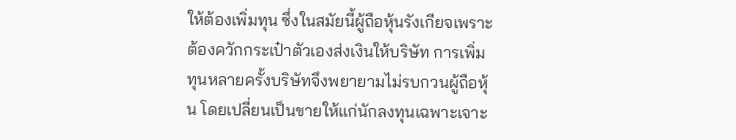ให้ต้องเพิ่มทุน ซึ่งในสมัยนี้ผู้ถือหุ้นรังเกียจเพราะต้องควักกระเป๋าตัวเองส่งเงินให้บริษัท การเพิ่มทุนหลายครั้งบริษัทจึงพยายามไม่รบกวนผู้ถือหุ้น โดยเปลี่ยนเป็นขายให้แก่นักลงทุนเฉพาะเจาะ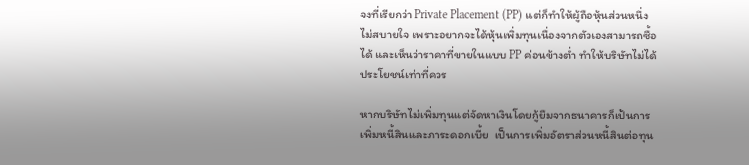จงที่เรียกว่า Private Placement (PP) แต่ก็ทำให้ผู้ถือหุ้นส่วนหนึ่งไม่สบายใจ เพราะอยากจะได้หุ้นเพิ่มทุนเนื่องจากตัวเองสามารถซื้อได้ และเห็นว่าราคาที่ขายในแบบ PP ค่อนข้างต่ำ ทำให้บริษัทไม่ได้ประโยชน์เท่าที่ควร

หากบริษัทไม่เพิ่มทุนแต่จัดหาเงินโดยกู้ยืมจากธนาคารก็เป้นการเพิ่มหนี้สินและภาระดอกเบี้ย  เป็นการเพิ่มอัตราส่วนหนี้สินต่อทุน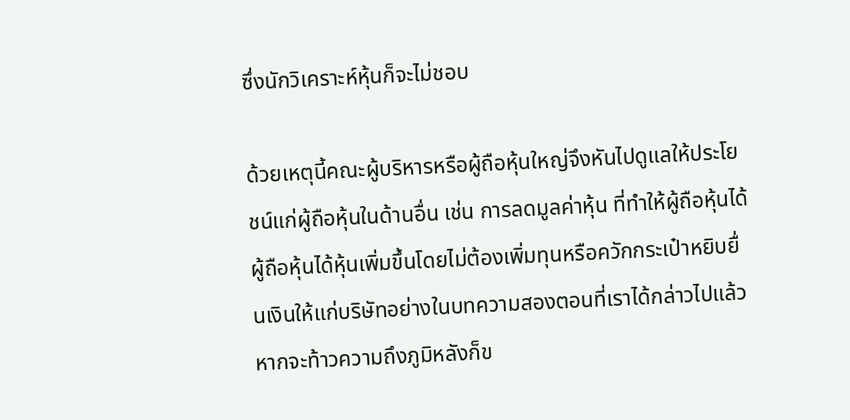ซึ่งนักวิเคราะห์หุ้นก็จะไม่ชอบ

ด้วยเหตุนี้คณะผู้บริหารหรือผู้ถือหุ้นใหญ่จึงหันไปดูแลให้ประโยชน์แก่ผู้ถือหุ้นในด้านอื่น เช่น การลดมูลค่าหุ้น ที่ทำให้ผู้ถือหุ้นได้ผู้ถือหุ้นได้หุ้นเพิ่มขึ้นโดยไม่ต้องเพิ่มทุนหรือควักกระเป๋าหยิบยื่นเงินให้แก่บริษัทอย่างในบทความสองตอนที่เราได้กล่าวไปแล้ว หากจะท้าวความถึงภูมิหลังก็ข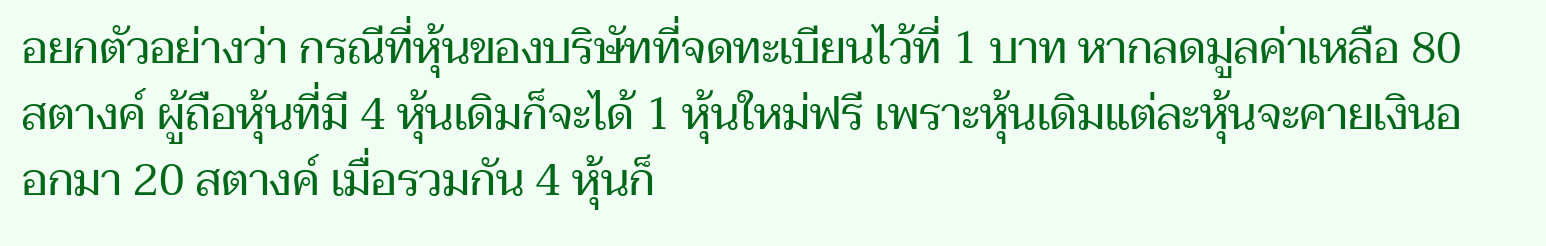อยกตัวอย่างว่า กรณีที่หุ้นของบริษัทที่จดทะเบียนไว้ที่ 1 บาท หากลดมูลค่าเหลือ 80 สตางค์ ผู้ถือหุ้นที่มี 4 หุ้นเดิมก็จะได้ 1 หุ้นใหม่ฟรี เพราะหุ้นเดิมแต่ละหุ้นจะคายเงินออกมา 20 สตางค์ เมื่อรวมกัน 4 หุ้นก็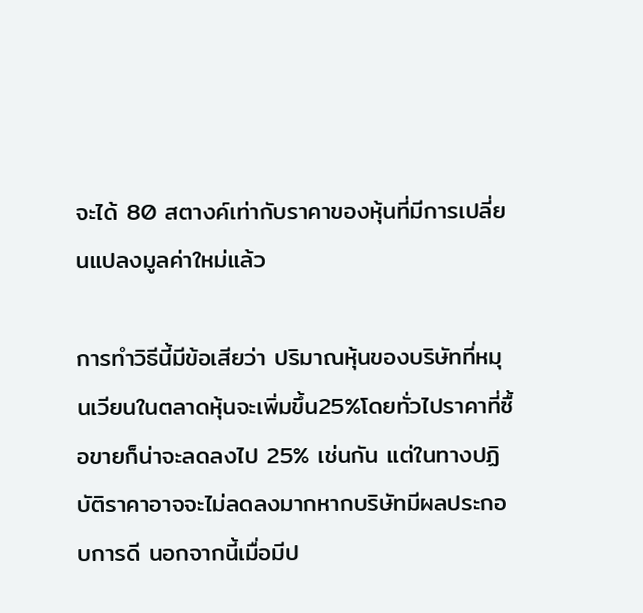จะได้ 80 สตางค์เท่ากับราคาของหุ้นที่มีการเปลี่ยนแปลงมูลค่าใหม่แล้ว

การทำวิธีนี้มีข้อเสียว่า ปริมาณหุ้นของบริษัทที่หมุนเวียนในตลาดหุ้นจะเพิ่มขึ้น25%โดยทั่วไปราคาที่ซื้อขายก็น่าจะลดลงไป 25% เช่นกัน แต่ในทางปฏิบัติราคาอาจจะไม่ลดลงมากหากบริษัทมีผลประกอบการดี นอกจากนี้เมื่อมีป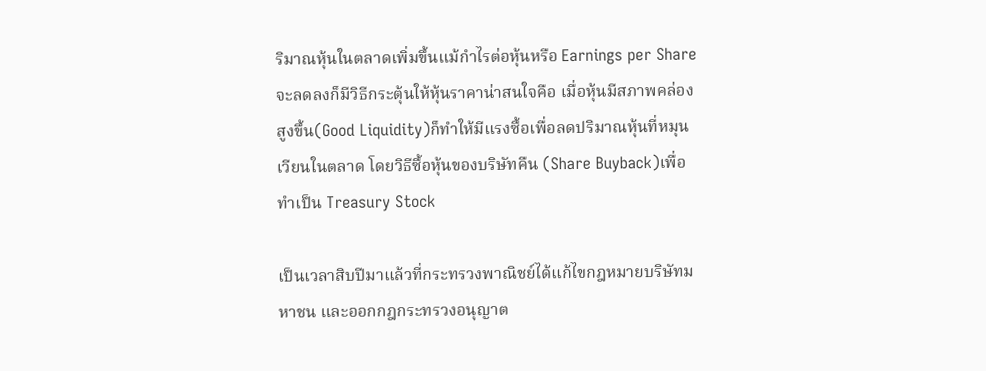ริมาณหุ้นในตลาดเพิ่มขึ้นแม้กำไรต่อหุ้นหรือ Earnings per Share จะลดลงก็มีวิธีกระตุ้นให้หุ้นราคาน่าสนใจคือ เมื่อหุ้นมีสภาพคล่องสูงขึ้น(Good Liquidity)ก็ทำให้มีแรงซื้อเพื่อลดปริมาณหุ้นที่หมุนเวียนในตลาด โดยวิธีซื้อหุ้นของบริษัทคืน (Share Buyback)เพื่อทำเป็น Treasury Stock

เป็นเวลาสิบปีมาแล้วที่กระทรวงพาณิชย์ได้แก้ไขกฎหมายบริษัทมหาชน และออกกฎกระทรวงอนุญาต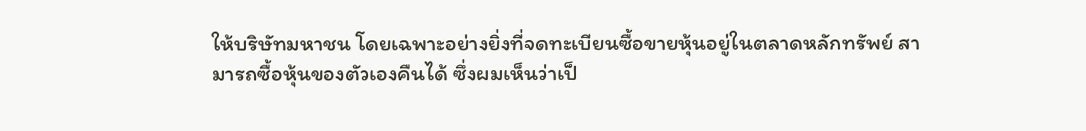ให้บริษัทมหาชน โดยเฉพาะอย่างยิ่งที่จดทะเบียนซื้อขายหุ้นอยู่ในตลาดหลักทรัพย์ สามารถซื้อหุ้นของตัวเองคืนได้ ซึ่งผมเห็นว่าเป็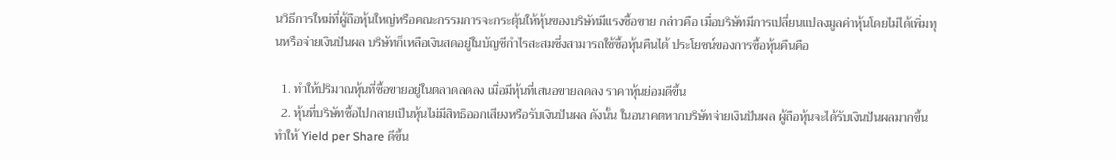นวิธีการใหม่ที่ผู้ถือหุ้นใหญ่หรือคณะกรรมการจะกระตุ้นให้หุ้นของบริษัทมีแรงซื้อขาย กล่าวคือ เมื่อบริษัทมีการเปลี่ยนแปลงมูลค่าหุ้นโดยไม่ได้เพิ่มทุนหรือจ่ายเงินปันผล บริษัทก็เหลือเงินสดอยู่ในบัญชีกำไรสะสมซึ่งสามารถใช้ซื้อหุ้นคืนได้ ประโยชน์ของการซื้อหุ้นคืนคือ

  1. ทำให้ปริมาณหุ้นที่ซื้อขายอยู่ในตลาดลดลง เมื่อมีหุ้นที่เสนอขายลดลง ราคาหุ้นย่อมดีขึ้น
  2. หุ้นที่บริษัทซื้อไปกลายเป็นหุ้นไม่มีสิทธิออกเสียงหรือรับเงินปันผล ดังนั้น ในอนาคตหากบริษัทจ่ายเงินปันผล ผู้ถือหุ้นจะได้รับเงินปันผลมากขึ้น ทำให้ Yield per Share ดีขึ้น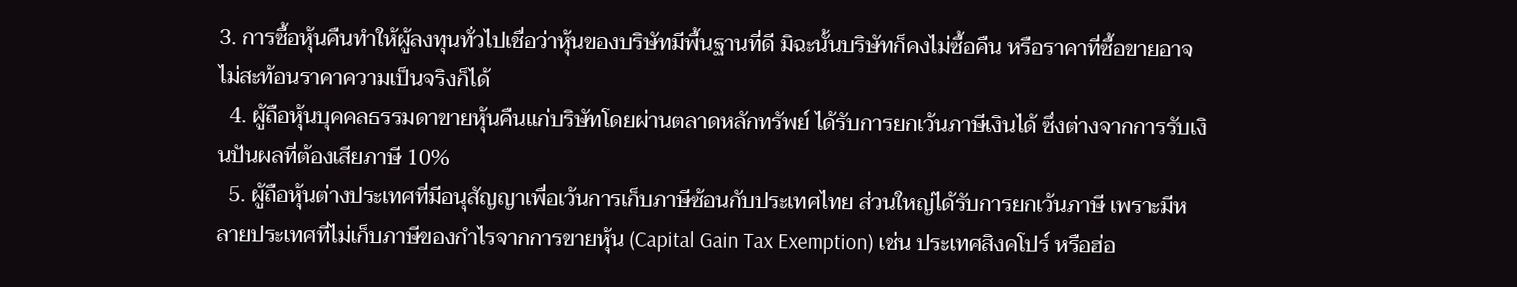3. การซื้อหุ้นคืนทำให้ผู้ลงทุนทั่วไปเชื่อว่าหุ้นของบริษัทมีพื้นฐานที่ดี มิฉะนั้นบริษัทก็คงไม่ซื้อคืน หรือราคาที่ซื้อขายอาจไม่สะท้อนราคาความเป็นจริงก็ได้
  4. ผู้ถือหุ้นบุคคลธรรมดาขายหุ้นคืนแก่บริษัทโดยผ่านตลาดหลักทรัพย์ ได้รับการยกเว้นภาษีเงินได้ ซึ่งต่างจากการรับเงินปันผลที่ต้องเสียภาษี 10%
  5. ผู้ถือหุ้นต่างประเทศที่มีอนุสัญญาเพื่อเว้นการเก็บภาษีซ้อนกับประเทศไทย ส่วนใหญ่ได้รับการยกเว้นภาษี เพราะมีหลายประเทศที่ไม่เก็บภาษีของกำไรจากการขายหุ้น (Capital Gain Tax Exemption) เช่น ประเทศสิงคโปร์ หรือฮ่อ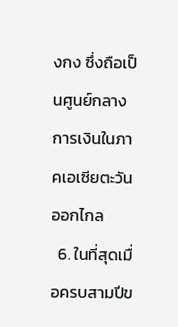งกง ซึ่งถือเป็นศูนย์กลางการเงินในภาคเอเซียตะวันออกไกล
  6. ในที่สุดเมื่อครบสามปีข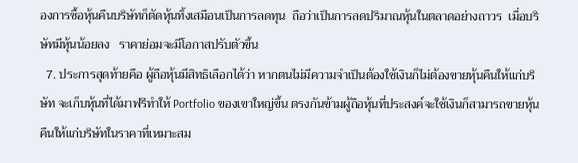องการซื้อหุ้นคืนบริษัทก็ตัดหุ้นทิ้งเสมือนเป็นการลดทุน  ถือว่าเป็นการลดปริมาณหุ้นในตลาดอย่างถาวร  เมื่อบริษัทมีหุ้นน้อยลง   ราคาย่อมจะมีโอกาสปรับตัวขึ้น
  7. ประการสุดท้ายคือ ผู้ถือหุ้นมีสิทธิเลือกได้ว่า หากตนไม่มีความจำเป็นต้องใช้เงินก็ไม่ต้องขายหุ้นคืนให้แก่บริษัท จะเก็บหุ้นที่ได้มาฟรีทำให้ Portfolio ของเขาใหญ่ขึ้น ตรงกันข้ามผู้ถือหุ้นที่ประสงค์จะใช้เงินก็สามารถขายหุ้นคืนให้แก่บริษัทในราคาที่เหมาะสม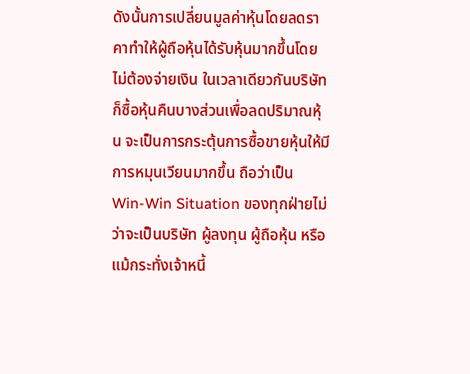ดังนั้นการเปลี่ยนมูลค่าหุ้นโดยลดราคาทำให้ผู้ถือหุ้นได้รับหุ้นมากขึ้นโดยไม่ต้องจ่ายเงิน ในเวลาเดียวกันบริษัทก็ซื้อหุ้นคืนบางส่วนเพื่อลดปริมาณหุ้น จะเป็นการกระตุ้นการซื้อขายหุ้นให้มีการหมุนเวียนมากขึ้น ถือว่าเป็น Win-Win Situation ของทุกฝ่ายไม่ว่าจะเป็นบริษัท ผู้ลงทุน ผู้ถือหุ้น หรือแม้กระทั่งเจ้าหนี้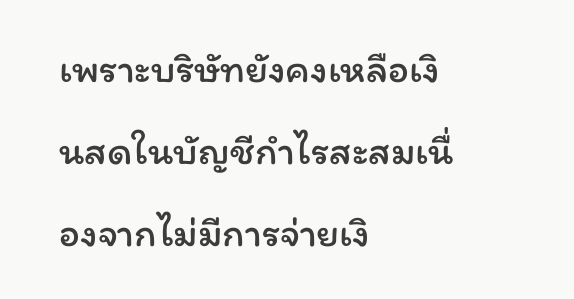เพราะบริษัทยังคงเหลือเงินสดในบัญชีกำไรสะสมเนื่องจากไม่มีการจ่ายเงิ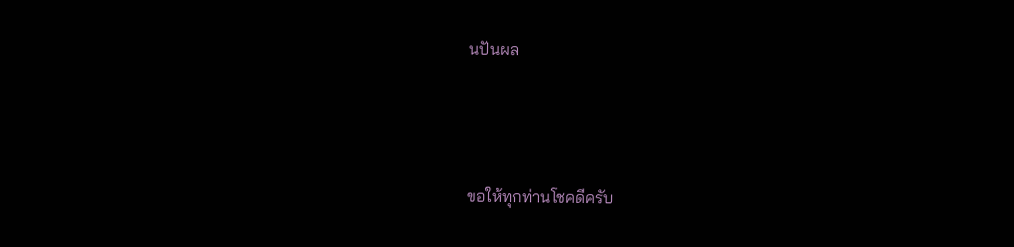นปันผล



ขอให้ทุกท่านโชคดีครับ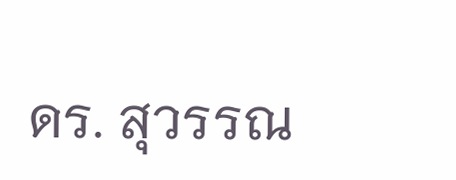ดร. สุวรรณ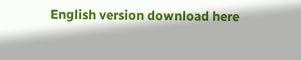English version download here